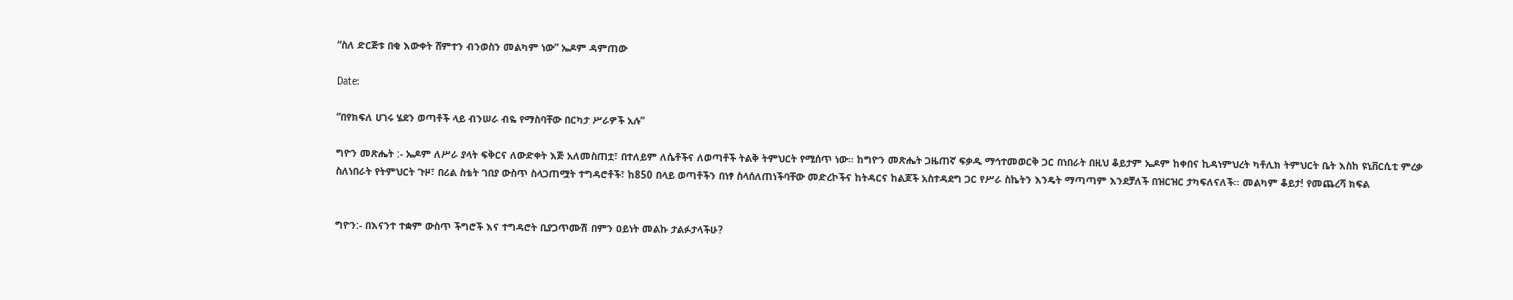“ስለ ድርጅቱ በቂ እውቀት ሸምተን ብንወስን መልካም ነው” ኤዶም ዳምጠው

Date:

“በየክፍለ ሀገሩ ሄደን ወጣቶች ላይ ብንሠራ ብዬ የማስባቸው በርካታ ሥራዎች አሉ”

ግዮን መጽሔት :- ኤዶም ለሥራ ያላት ፍቅርና ለውድቀት እጅ አለመስጠቷ፣ በተለይም ለሴቶችና ለወጣቶች ትልቅ ትምህርት የሚሰጥ ነው፡፡ ከግዮን መጽሔት ጋዜጠኛ ፍቃዱ ማኅተመወርቅ ጋር በነበራት በዚህ ቆይታም ኤዶም ከቀበና ኪዳነምህረት ካቶሊክ ትምህርት ቤት እስከ ዩኒቨርሲቲ ምረቃ ስለነበራት የትምህርት ጉዞ፣ በሪል ስቴት ገበያ ውስጥ ስላጋጠሟት ተግዳሮቶች፣ ከ850 በላይ ወጣቶችን በነፃ ስላሰለጠነችባቸው መድረኮችና ከትዳርና ከልጆች አስተዳደግ ጋር የሥራ ስኬትን እንዴት ማጣጣም እንደቻለች በዝርዝር ታካፍለናለች፡፡ መልካም ቆይታ! የመጨረሻ ክፍል


ግዮን:- በእናንተ ተቋም ውስጥ ችግሮች እና ተግዳሮት ቢያጋጥሙሽ በምን ዐይነት መልኩ ታልፉታላችሁ?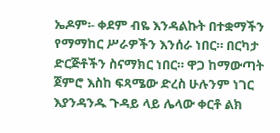ኤዶም፡- ቀደም ብዬ እንዳልኩት በተቋማችን የማማከር ሥራዎችን እንሰራ ነበር። በርካታ ድርጅቶችን ስናማክር ነበር። ዋጋ ከማውጣት ጀምሮ እስከ ፍጻሜው ድረስ ሁሉንም ነገር እያንዳንዱ ጉዳይ ላይ ሌላው ቀርቶ ልክ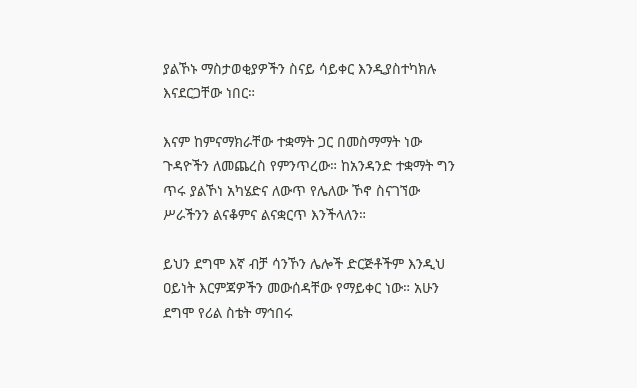ያልኾኑ ማስታወቂያዎችን ስናይ ሳይቀር እንዲያስተካክሉ እናደርጋቸው ነበር።

እናም ከምናማክራቸው ተቋማት ጋር በመስማማት ነው ጉዳዮችን ለመጨረስ የምንጥረው። ከአንዳንድ ተቋማት ግን ጥሩ ያልኾነ አካሄድና ለውጥ የሌለው ኾኖ ስናገኘው ሥራችንን ልናቆምና ልናቋርጥ እንችላለን።

ይህን ደግሞ እኛ ብቻ ሳንኾን ሌሎች ድርጅቶችም እንዲህ ዐይነት እርምጃዎችን መውሰዳቸው የማይቀር ነው። አሁን ደግሞ የሪል ስቴት ማኅበሩ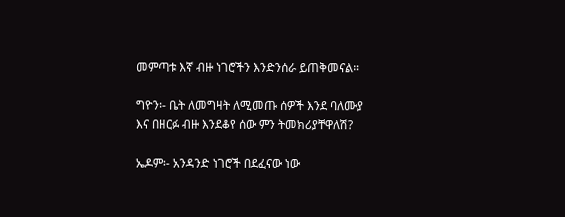መምጣቱ እኛ ብዙ ነገሮችን እንድንሰራ ይጠቅመናል።

ግዮን፡- ቤት ለመግዛት ለሚመጡ ሰዎች እንደ ባለሙያ እና በዘርፉ ብዙ እንደቆየ ሰው ምን ትመክሪያቸዋለሽ?

ኤዶም፡- አንዳንድ ነገሮች በደፈናው ነው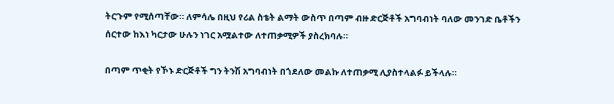ትርጉም የሚሰጣቸው። ለምሳሌ በዚህ የሪል ስቴት ልማት ውስጥ በጣም ብዙ ድርጅቶች አግባብነት ባለው መንገድ ቤቶችን ሰርተው ከእነ ካርታው ሁሉን ነገር አሟልተው ለተጠቃሚዎች ያስረክባሉ።

በጣም ጥቂት የኾኑ ድርጅቶች ግን ትንሽ አግባብነት በጎደለው መልኩ ለተጠቃሚ ሊያስተላልፉ ይችላሉ።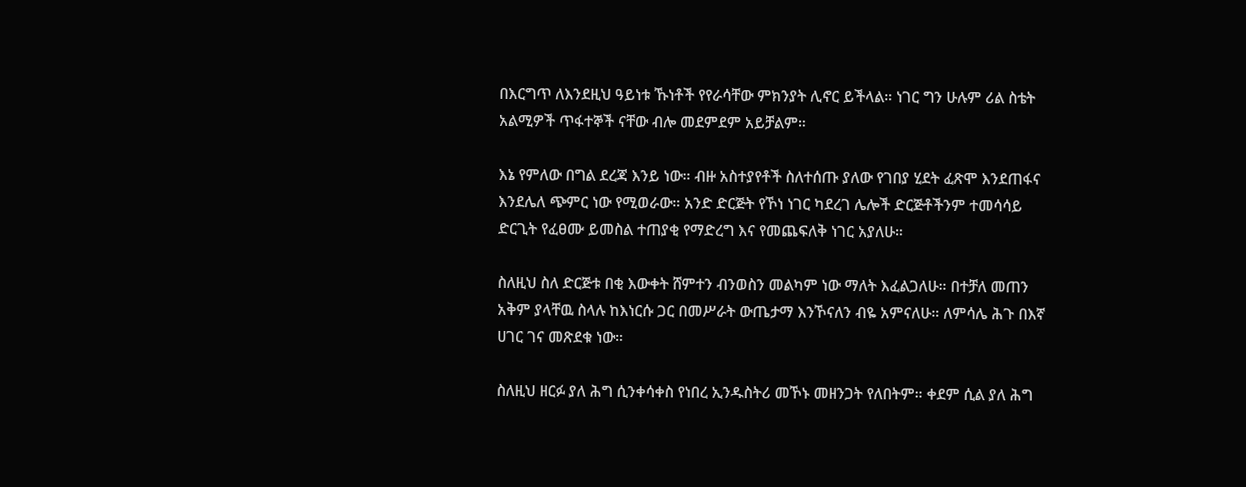በእርግጥ ለእንደዚህ ዓይነቱ ኹነቶች የየራሳቸው ምክንያት ሊኖር ይችላል። ነገር ግን ሁሉም ሪል ስቴት አልሚዎች ጥፋተኞች ናቸው ብሎ መደምደም አይቻልም።

እኔ የምለው በግል ደረጃ እንይ ነው። ብዙ አስተያየቶች ስለተሰጡ ያለው የገበያ ሂደት ፈጽሞ እንደጠፋና እንደሌለ ጭምር ነው የሚወራው። አንድ ድርጅት የኾነ ነገር ካደረገ ሌሎች ድርጅቶችንም ተመሳሳይ ድርጊት የፈፀሙ ይመስል ተጠያቂ የማድረግ እና የመጨፍለቅ ነገር አያለሁ።

ስለዚህ ስለ ድርጅቱ በቂ እውቀት ሸምተን ብንወስን መልካም ነው ማለት እፈልጋለሁ። በተቻለ መጠን አቅም ያላቸዉ ስላሉ ከእነርሱ ጋር በመሥራት ውጤታማ እንኾናለን ብዬ አምናለሁ። ለምሳሌ ሕጉ በእኛ ሀገር ገና መጽደቁ ነው።

ስለዚህ ዘርፉ ያለ ሕግ ሲንቀሳቀስ የነበረ ኢንዱስትሪ መኾኑ መዘንጋት የለበትም። ቀደም ሲል ያለ ሕግ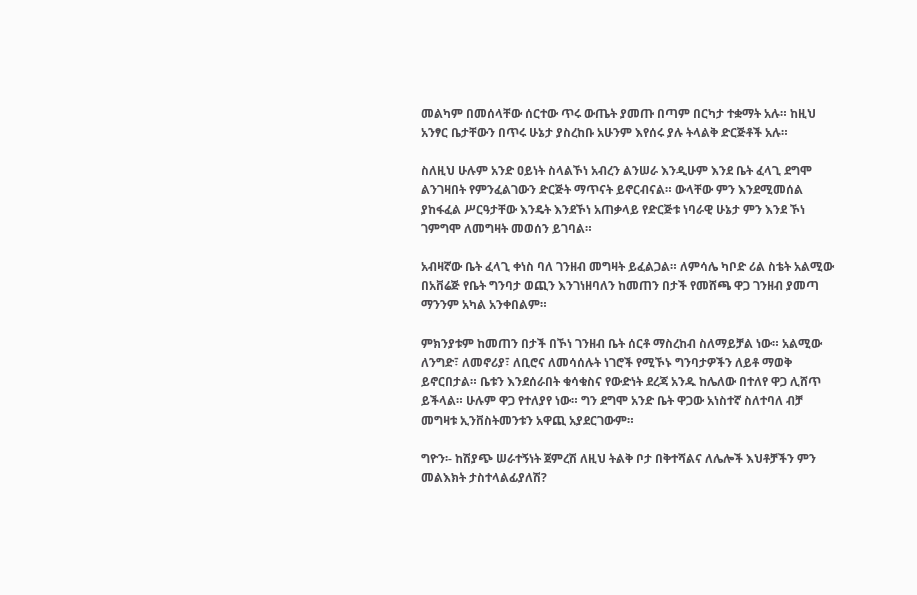መልካም በመሰላቸው ሰርተው ጥሩ ውጤት ያመጡ በጣም በርካታ ተቋማት አሉ። ከዚህ አንፃር ቤታቸውን በጥሩ ሁኔታ ያስረከቡ አሁንም እየሰሩ ያሉ ትላልቅ ድርጅቶች አሉ።

ስለዚህ ሁሉም አንድ ዐይነት ስላልኾነ አብረን ልንሠራ እንዲሁም እንደ ቤት ፈላጊ ደግሞ ልንገዛበት የምንፈልገውን ድርጅት ማጥናት ይኖርብናል። ውላቸው ምን እንደሚመሰል ያከፋፈል ሥርዓታቸው እንዴት እንደኾነ አጠቃላይ የድርጅቱ ነባራዊ ሁኔታ ምን እንደ ኾነ ገምግሞ ለመግዛት መወሰን ይገባል።

አብዛኛው ቤት ፈላጊ ቀነስ ባለ ገንዘብ መግዛት ይፈልጋል። ለምሳሌ ካቦድ ሪል ስቴት አልሚው በአቨሬጅ የቤት ግንባታ ወጪን እንገነዘባለን ከመጠን በታች የመሸጫ ዋጋ ገንዘብ ያመጣ ማንንም አካል አንቀበልም።

ምክንያቱም ከመጠን በታች በኾነ ገንዘብ ቤት ሰርቶ ማስረከብ ስለማይቻል ነው። አልሚው ለንግድ፣ ለመኖሪያ፣ ለቢሮና ለመሳሰሉት ነገሮች የሚኾኑ ግንባታዎችን ለይቶ ማወቅ ይኖርበታል። ቤቱን እንደሰራበት ቁሳቁስና የውድነት ደረጃ አንዱ ከሌለው በተለየ ዋጋ ሊሸጥ ይችላል። ሁሉም ዋጋ የተለያየ ነው። ግን ደግሞ አንድ ቤት ዋጋው አነስተኛ ስለተባለ ብቻ መግዛቱ ኢንቨስትመንቱን አዋጪ አያደርገውም።

ግዮን፡- ከሽያጭ ሠራተኝነት ጀምረሽ ለዚህ ትልቅ ቦታ በቅተሻልና ለሌሎች እህቶቻችን ምን መልእክት ታስተላልፊያለሽ?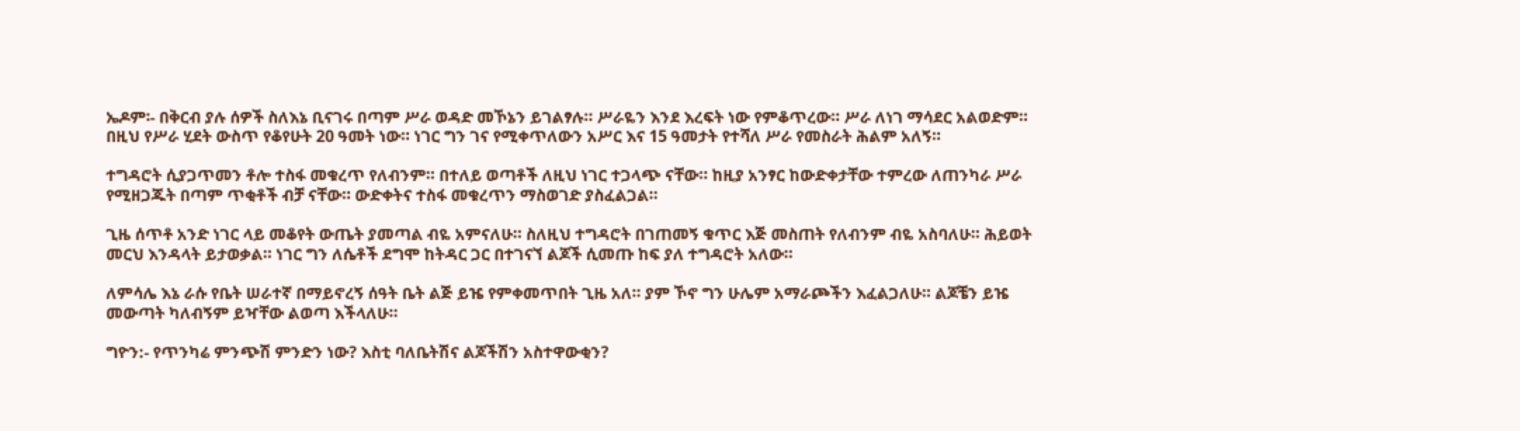ኤዶም፡- በቅርብ ያሉ ሰዎች ስለእኔ ቢናገሩ በጣም ሥራ ወዳድ መኾኔን ይገልፃሉ። ሥራዬን እንደ እረፍት ነው የምቆጥረው። ሥራ ለነገ ማሳደር አልወድም። በዚህ የሥራ ሂደት ውስጥ የቆየሁት 20 ዓመት ነው። ነገር ግን ገና የሚቀጥለውን አሥር እና 15 ዓመታት የተሻለ ሥራ የመስራት ሕልም አለኝ።

ተግዳሮት ሲያጋጥመን ቶሎ ተስፋ መቁረጥ የለብንም። በተለይ ወጣቶች ለዚህ ነገር ተጋላጭ ናቸው። ከዚያ አንፃር ከውድቀታቸው ተምረው ለጠንካራ ሥራ የሚዘጋጁት በጣም ጥቂቶች ብቻ ናቸው። ውድቀትና ተስፋ መቁረጥን ማስወገድ ያስፈልጋል።

ጊዜ ሰጥቶ አንድ ነገር ላይ መቆየት ውጤት ያመጣል ብዬ አምናለሁ። ስለዚህ ተግዳሮት በገጠመኝ ቁጥር እጅ መስጠት የለብንም ብዬ አስባለሁ። ሕይወት መርህ እንዳላት ይታወቃል። ነገር ግን ለሴቶች ደግሞ ከትዳር ጋር በተገናኘ ልጆች ሲመጡ ከፍ ያለ ተግዳሮት አለው።

ለምሳሌ እኔ ራሱ የቤት ሠራተኛ በማይኖረኝ ሰዓት ቤት ልጅ ይዤ የምቀመጥበት ጊዜ አለ። ያም ኾኖ ግን ሁሌም አማራጮችን እፈልጋለሁ። ልጆቼን ይዤ መውጣት ካለብኝም ይዣቸው ልወጣ እችላለሁ።

ግዮን:- የጥንካሬ ምንጭሽ ምንድን ነው? እስቲ ባለቤትሽና ልጆችሽን አስተዋውቂን?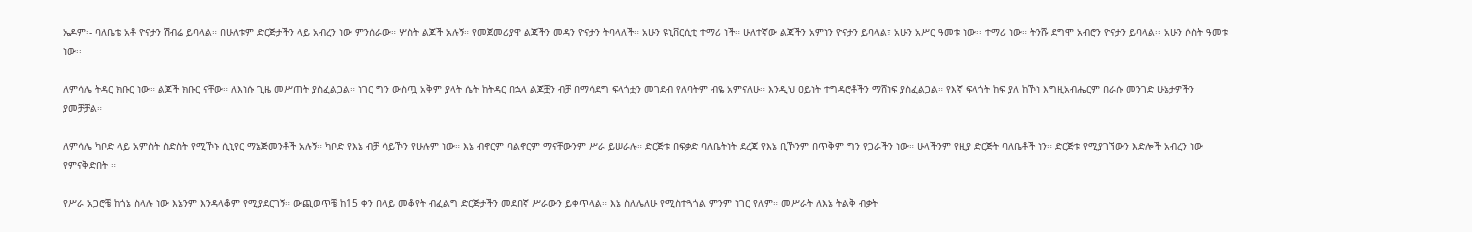ኤዶም፡- ባለቤቴ አቶ ዮናታን ሽብሬ ይባላል። በሁለቱም ድርጅታችን ላይ አብረን ነው ምንሰራው። ሦስት ልጆች አሉኝ። የመጀመሪያዋ ልጃችን መዳን ዮናታን ትባላለች። አሁን ዩኒቨርሲቲ ተማሪ ነች። ሁለተኛው ልጃችን አምነን ዮናታን ይባላል፣ አሁን አሥር ዓመቱ ነው፡፡ ተማሪ ነው። ትንሹ ደግሞ አብሮን ዮናታን ይባላል፡፡ አሁን ሶስት ዓመቱ ነው፡፡

ለምሳሌ ትዳር ክቡር ነው። ልጆች ክቡር ናቸው። ለእነሱ ጊዜ መሥጠት ያስፈልጋል። ነገር ግን ውስጧ አቅም ያላት ሴት ከትዳር በኋላ ልጆቿን ብቻ በማሳደግ ፍላጎቷን መገደብ የለባትም ብዬ አምናለሁ። እንዲህ ዐይነት ተግዳሮቶችን ማሸነፍ ያስፈልጋል። የእኛ ፍላጎት ከፍ ያለ ከኾነ እግዚአብሔርም በራሱ መንገድ ሁኔታዎችን ያመቻቻል።

ለምሳሌ ካቦድ ላይ አምስት ስድስት የሚኾኑ ሲኒየር ማኔጅመንቶች አሉኝ። ካቦድ የእኔ ብቻ ሳይኾን የሁሉም ነው። እኔ ብኖርም ባልኖርም ማናቸውንም ሥራ ይሠራሉ። ድርጅቱ በፍቃድ ባለቤትነት ደረጃ የእኔ ቢኾንም በጥቅም ግን የጋራችን ነው። ሁላችንም የዚያ ድርጅት ባለቤቶች ነን። ድርጅቱ የሚያገኘውን እድሎች አብረን ነው የምናቅድበት ።

የሥራ አጋሮቼ ከጎኔ ስላሉ ነው እኔንም እንዳላቆም የሚያደርገኝ። ውጪወጥቼ ከ15 ቀን በላይ መቆየት ብፈልግ ድርጅታችን መደበኛ ሥራውን ይቀጥላል። እኔ ስለሌለሁ የሚስተጓጎል ምንም ነገር የለም። መሥራት ለእኔ ትልቅ ብቃት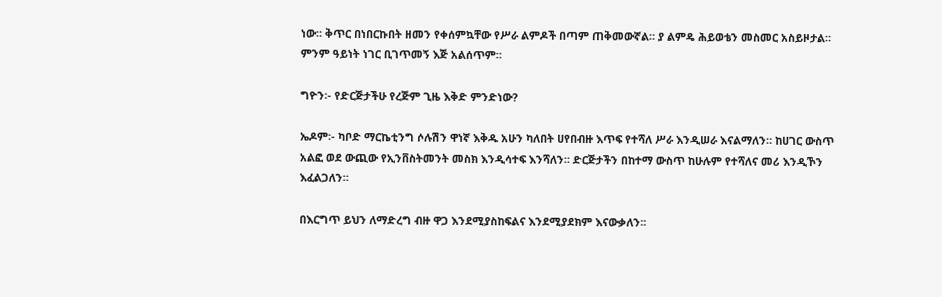ነው። ቅጥር በነበርኩበት ዘመን የቀሰምኳቸው የሥራ ልምዶች በጣም ጠቅመውኛል። ያ ልምዴ ሕይወቴን መስመር አስይዞታል። ምንም ዓይነት ነገር ቢገጥመኝ እጅ አልሰጥም።

ግዮን፡- የድርጅታችሁ የረጅም ጊዜ እቅድ ምንድነው?

ኤዶም፡- ካቦድ ማርኬቲንግ ሶሉሽን ዋነኛ እቅዱ አሁን ካለበት ሀየበብዙ እጥፍ የተሻለ ሥራ እንዲሠራ እናልማለን። ከሀገር ውስጥ አልፎ ወደ ውጪው የኢንቨስትመንት መስክ እንዲሳተፍ እንሻለን። ድርጅታችን በከተማ ውስጥ ከሁሉም የተሻለና መሪ እንዲኾን እፈልጋለን።

በእርግጥ ይህን ለማድረግ ብዙ ዋጋ እንደሚያስከፍልና እንደሚያደክም እናውቃለን፡፡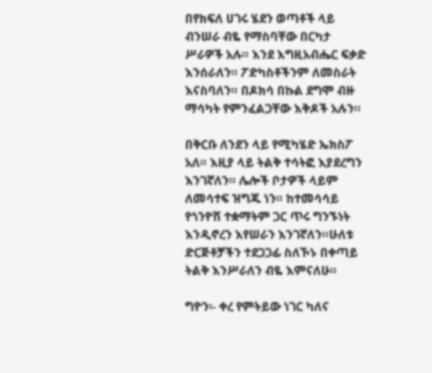በየክፍለ ሀገሩ ሄደን ወጣቶች ላይ ብንሠራ ብዬ የማስባቸው በርካታ ሥራዎች አሉ። እንደ እግዚአብሔር ፍቃድ እንሰራለን። ፖድካስቶችንም ለመስራት እናስባለን። በዶክሳ በኩል ደግሞ ብዙ ማሳካት የምንፈልጋቸው እቅዶች አሉን።

በቅርቡ ለንደን ላይ የሚካሄድ ኤክስፖ አለ። እዚያ ላይ ትልቅ ተሳትፎ እያደረግን እንገኛለን። ሌሎች ቦታዎች ላይም ለመሳተፍ ዝግጁ ነን። ከተመሳሳይ የጎንዮሽ ተቋማትም ጋር ጥሩ ግንኙነት እንዲኖረን እየሠራን እንገኛለን።ሁለቱ ድርጅቶቻችን ተደጋጋፊ ስለኾኑ በቀጣይ ትልቅ እንሥራለን ብዬ እምናለሁ።

ግዮን፡- ቀረ የምትይው ነገር ካለና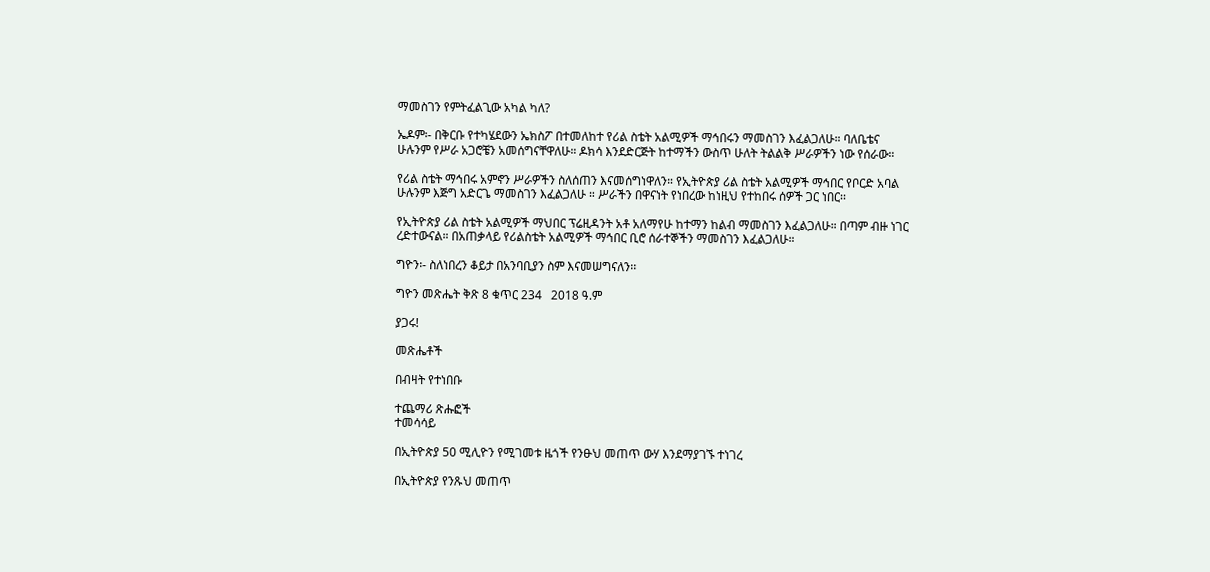ማመስገን የምትፈልጊው አካል ካለ?

ኤዶም፡- በቅርቡ የተካሄደውን ኤክስፖ በተመለከተ የሪል ስቴት አልሚዎች ማኅበሩን ማመስገን እፈልጋለሁ። ባለቤቴና ሁሉንም የሥራ አጋሮቼን አመሰግናቸዋለሁ። ዶክሳ እንደድርጅት ከተማችን ውስጥ ሁለት ትልልቅ ሥራዎችን ነው የሰራው።

የሪል ስቴት ማኅበሩ አምኖን ሥራዎችን ስለሰጠን እናመሰግነዋለን። የኢትዮጵያ ሪል ስቴት አልሚዎች ማኅበር የቦርድ አባል ሁሉንም እጅግ አድርጌ ማመስገን እፈልጋለሁ ። ሥራችን በዋናነት የነበረው ከነዚህ የተከበሩ ሰዎች ጋር ነበር፡፡

የኢትዮጵያ ሪል ስቴት አልሚዎች ማህበር ፕሬዚዳንት አቶ አለማየሁ ከተማን ከልብ ማመስገን እፈልጋለሁ። በጣም ብዙ ነገር ረድተውናል። በአጠቃላይ የሪልስቴት አልሚዎች ማኅበር ቢሮ ሰራተኞችን ማመስገን እፈልጋለሁ።

ግዮን፡- ስለነበረን ቆይታ በአንባቢያን ስም እናመሠግናለን፡፡

ግዮን መጽሔት ቅጽ 8 ቁጥር 234   2018 ዓ.ም

ያጋሩ!

መጽሔቶች

በብዛት የተነበቡ

ተጨማሪ ጽሑፎች
ተመሳሳይ

በኢትዮጵያ 50 ሚሊዮን የሚገመቱ ዜጎች የንፁህ መጠጥ ውሃ እንደማያገኙ ተነገረ

በኢትዮጵያ የንጹህ መጠጥ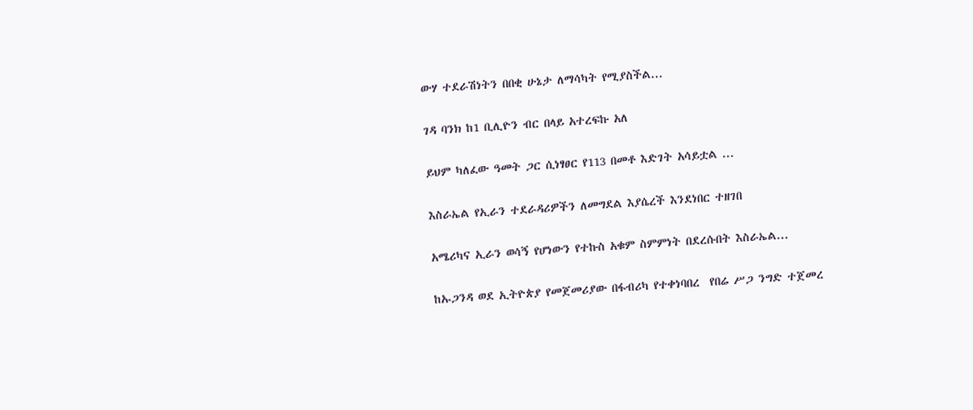ውሃ ተደራሽነትን በበቂ ሁኔታ ለማሳካት የሚያስችል...

ገዳ ባንክ ከ1 ቢሊዮን ብር በላይ አተረፍኩ አለ

ይህም ካለፈው ዓመት ጋር ሲነፃፀር የ113 በመቶ እድገት አሳይቷል ...

እስራኤል የኢራን ተደራዳሪዎችን ለመግደል እያሴረች እንደነበር ተዘገበ

አሜሪካና ኢራን ወሳኝ የሆነውን የተኩስ አቁም ስምምነት በደረሱበት እስራኤል...

ከኡጋንዳ ወደ ኢትዮጵያ የመጀመሪያው በፋብሪካ የተቀነባበረ  የበሬ ሥጋ ንግድ ተጀመረ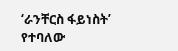‘ራንቸርስ ፋይነስት’ የተባለው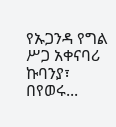የኡጋንዳ የግል ሥጋ አቀናባሪ ኩባንያ፣ በየወሩ...